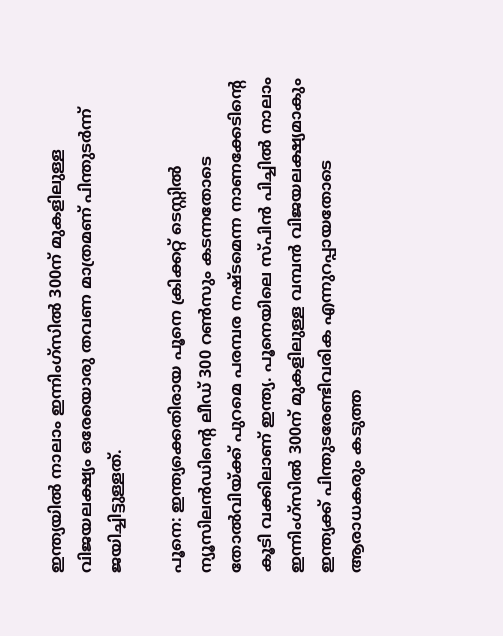ഇന്ത്യയില്‍ നാലാം ഇന്നിംഗ്സില്‍ 300ന് മുകളിലുള്ള വിജയലക്ഷ്യം ഒരേയൊരു തവണ മാത്രമണ് പിന്തുടര്‍ന്ന് ജയിച്ചിട്ടുള്ളത്.

പൂനെ: ഇന്ത്യക്കെതിരായ പൂനെ ക്രിക്കറ്റ് ടെസ്റ്റില്‍ ന്യൂസിലന്‍ഡിന്‍റെ ലീഡ് 300 റണ്‍സും കടന്നതോടെ തോല്‍വിയ്ക്ക് പുറമെ പരമ്പര നഷ്ടമെന്ന നാണക്കേടിന്‍റെ കൂടി വക്കിലാണ് ഇന്ത്യ. പൂനെയിലെ സ്പിന്‍ പിച്ചില്‍ നാലാം ഇന്നിംഗ്സില്‍ 300ന് മുകളിലുള്ള വമ്പൻ വിജയലക്ഷ്യമാകും ഇന്ത്യക്ക് പിന്തുടരേണ്ടിവരിക എന്നുറപ്പായതോടെ ആരാധകരും കടുത്ത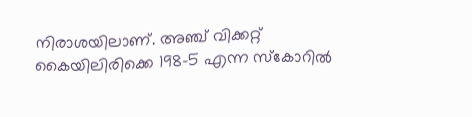നിരാശയിലാണ്. അഞ്ച് വിക്കറ്റ് കൈയിലിരിക്കെ 198-5 എന്ന സ്കോറില്‍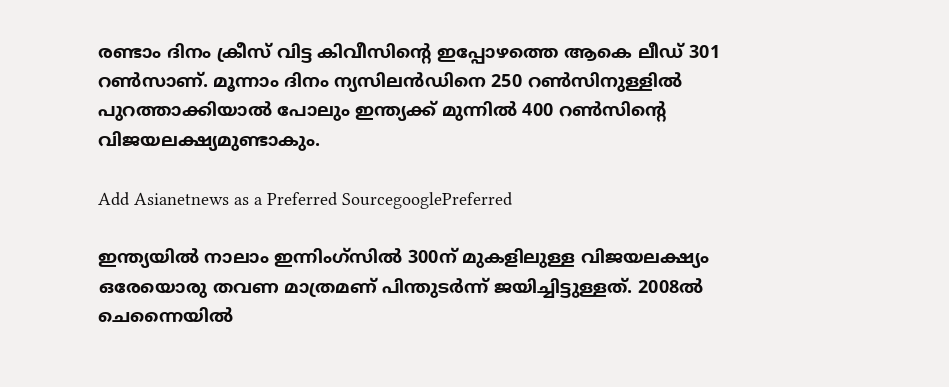രണ്ടാം ദിനം ക്രീസ് വിട്ട കിവീസിന്‍റെ ഇപ്പോഴത്തെ ആകെ ലീഡ് 301 റണ്‍സാണ്. മൂന്നാം ദിനം ന്യസിലന്‍ഡിനെ 250 റണ്‍സിനുള്ളില്‍ പുറത്താക്കിയാല്‍ പോലും ഇന്ത്യക്ക് മുന്നില്‍ 400 റണ്‍സിന്‍റെ വിജയലക്ഷ്യമുണ്ടാകും.

Add Asianetnews as a Preferred SourcegooglePreferred

ഇന്ത്യയില്‍ നാലാം ഇന്നിംഗ്സില്‍ 300ന് മുകളിലുള്ള വിജയലക്ഷ്യം ഒരേയൊരു തവണ മാത്രമണ് പിന്തുടര്‍ന്ന് ജയിച്ചിട്ടുള്ളത്. 2008ൽ ചെന്നൈയില്‍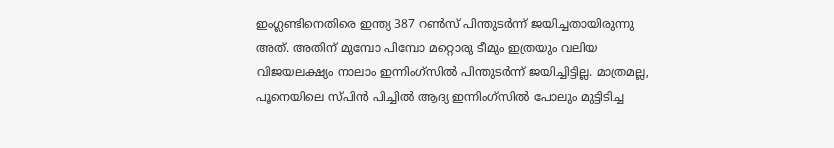ഇംഗ്ലണ്ടിനെതിരെ ഇന്ത്യ 387 റണ്‍സ് പിന്തുടര്‍ന്ന് ജയിച്ചതായിരുന്നു അത്. അതിന് മുമ്പോ പിമ്പോ മറ്റൊരു ടീമും ഇത്രയും വലിയ വിജയലക്ഷ്യം നാലാം ഇന്നിംഗ്സില്‍ പിന്തുടര്‍ന്ന് ജയിച്ചിട്ടില്ല. മാത്രമല്ല, പൂനെയിലെ സ്പിന്‍ പിച്ചില്‍ ആദ്യ ഇന്നിംഗ്സില്‍ പോലും മുട്ടിടിച്ച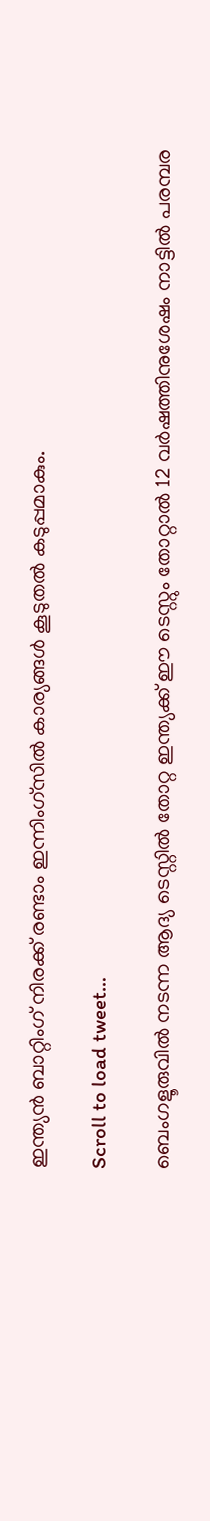ഇന്ത്യൻ ബാറ്റിംഗ് നിരക്ക് രണ്ടാം ഇന്നിംഗ്സില്‍ കാര്യങ്ങള്‍ കൂടുതല്‍ കടുപ്പമാകും.

Scroll to load tweet…

ബെംഗളൂരുവില്‍ നടന്ന ആദ്യ ടെസ്റ്റില്‍ തോറ്റ ഇന്ത്യക്ക് ഈ ടെസ്റ്റും തോറ്റാല്‍ 12 വര്‍ഷത്തിനുശേഷം നാട്ടില്‍ പരമ്പര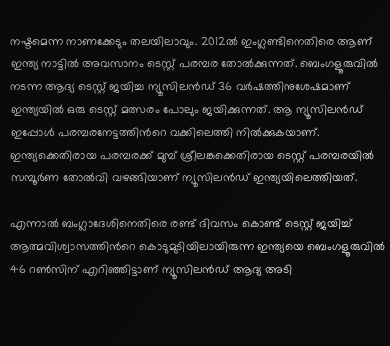നഷ്ടമെന്ന നാണക്കേടും തലയിലാവും. 2012ല്‍ ഇംഗ്ലണ്ടിനെതിരെ ആണ് ഇന്ത്യ നാട്ടില്‍ അവസാനം ടെസ്റ്റ് പരമ്പര തോല്‍ക്കുന്നത്. ബെംഗളൂരുവില്‍ നടന്ന ആദ്യ ടെസ്റ്റ് ജയിച്ച ന്യൂസിലന്‍ഡ് 36 വര്‍ഷത്തിനുശേഷമാണ് ഇന്ത്യയില്‍ ഒരു ടെസ്റ്റ് മത്സരം പോലും ജയിക്കുന്നത്. ആ ന്യൂസിലന്‍ഡ് ഇപ്പോള്‍ പരമ്പരനേട്ടത്തിന്‍റെ വക്കിലെത്തി നില്‍ക്കുകയാണ്. ഇന്ത്യക്കെതിരായ പരമ്പരക്ക് മുമ്പ് ശ്രീലങ്കക്കെതിരായ ടെസ്റ്റ് പരമ്പരയില്‍ സമ്പൂര്‍ണ തോല്‍വി വഴങ്ങിയാണ് ന്യൂസിലന്‍ഡ് ഇന്ത്യയിലെത്തിയത്.

എന്നാല്‍ ബംഗ്ലാദേശിനെതിരെ രണ്ട് ദിവസം കൊണ്ട് ടെസ്റ്റ് ജയിച്ച് ആത്മവിശ്വാസത്തിന്‍റെ കൊടുമുടിയിലായിരുന്ന ഇന്ത്യയെ ബെംഗളൂരുവില്‍ 46 റണ്‍സിന് എറിഞ്ഞിട്ടാണ് ന്യൂസിലന്‍ഡ് ആദ്യ അടി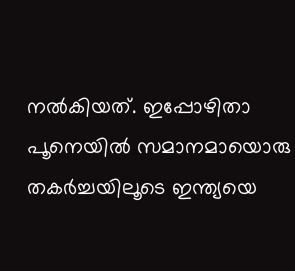നല്‍കിയത്. ഇപ്പോഴിതാ പൂനെയില്‍ സമാനമായൊരു തകര്‍ച്ചയിലൂടെ ഇന്ത്യയെ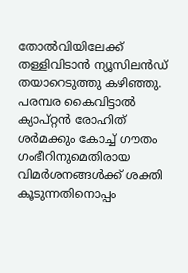തോല്‍വിയിലേക്ക് തള്ളിവിടാന്‍ ന്യൂസിലന്‍ഡ് തയാറെടുത്തു കഴിഞ്ഞു. പരമ്പര കൈവിട്ടാല്‍ ക്യാപ്റ്റന്‍ രോഹിത് ശര്‍മക്കും കോച്ച് ഗൗതം ഗംഭീറിനുമെതിരായ വിമര്‍ശനങ്ങള്‍ക്ക് ശക്തി കൂടുന്നതിനൊപ്പം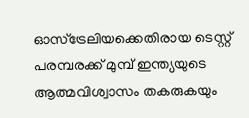ഓസ്ട്രേലിയക്കെതിരായ ടെസ്റ്റ് പരമ്പരക്ക് മുമ്പ് ഇന്ത്യയുടെ ആത്മവിശ്വാസം തകരുകയും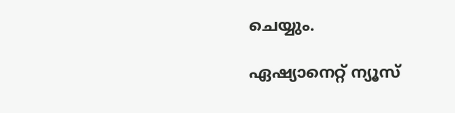ചെയ്യും.

ഏഷ്യാനെറ്റ് ന്യൂസ്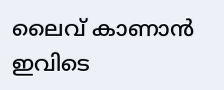ലൈവ് കാണാന്‍ ഇവിടെ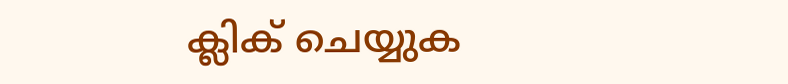ക്ലിക് ചെയ്യുക